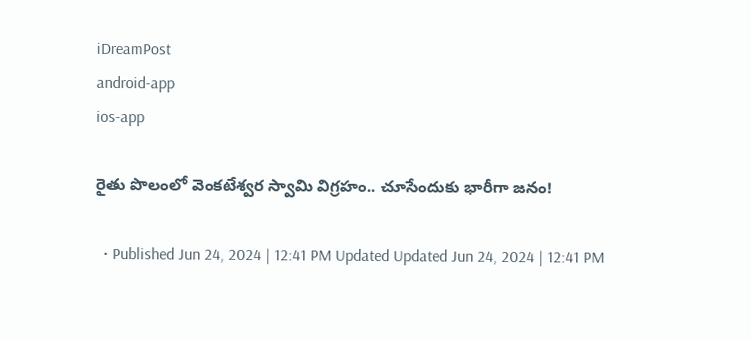iDreamPost
android-app
ios-app

రైతు పొలంలో వెంకటేశ్వర స్వామి విగ్రహం.. చూసేందుకు భారీగా జనం!

  • Published Jun 24, 2024 | 12:41 PM Updated Updated Jun 24, 2024 | 12:41 PM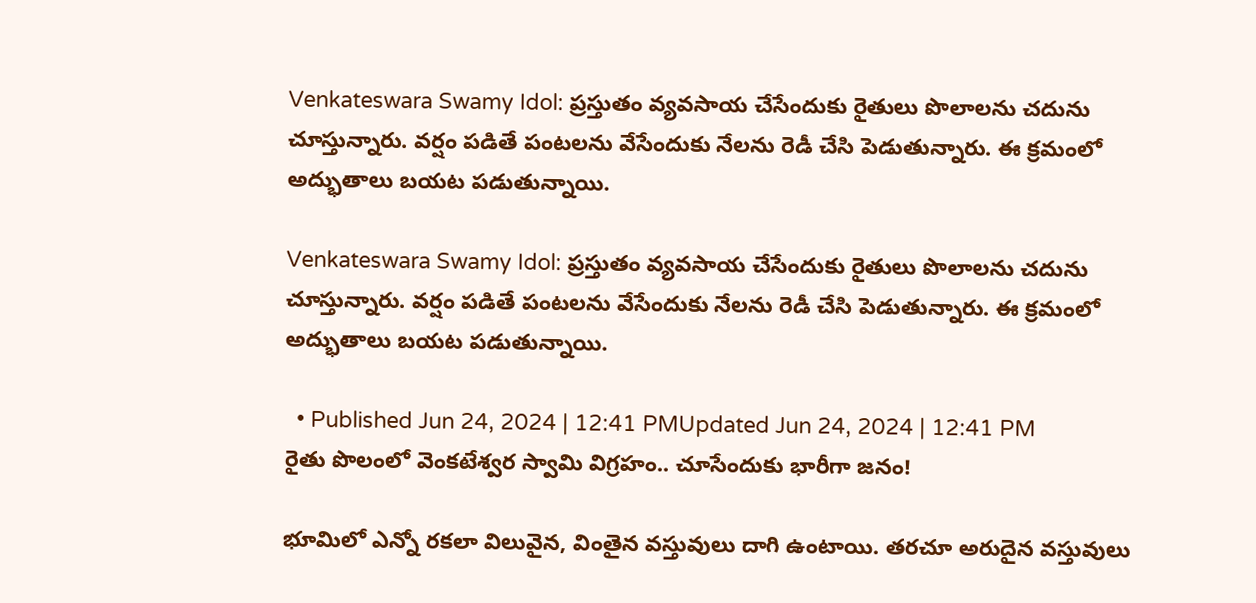Venkateswara Swamy Idol: ప్రస్తుతం వ్యవసాయ చేసేందుకు రైతులు పొలాలను చదును చూస్తున్నారు. వర్షం పడితే పంటలను వేసేందుకు నేలను రెడీ చేసి పెడుతున్నారు. ఈ క్రమంలో అద్భుతాలు బయట పడుతున్నాయి.

Venkateswara Swamy Idol: ప్రస్తుతం వ్యవసాయ చేసేందుకు రైతులు పొలాలను చదును చూస్తున్నారు. వర్షం పడితే పంటలను వేసేందుకు నేలను రెడీ చేసి పెడుతున్నారు. ఈ క్రమంలో అద్భుతాలు బయట పడుతున్నాయి.

  • Published Jun 24, 2024 | 12:41 PMUpdated Jun 24, 2024 | 12:41 PM
రైతు పొలంలో వెంకటేశ్వర స్వామి విగ్రహం.. చూసేందుకు భారీగా జనం!

భూమిలో ఎన్నో రకలా విలువైన, వింతైన వస్తువులు దాగి ఉంటాయి. తరచూ అరుదైన వస్తువులు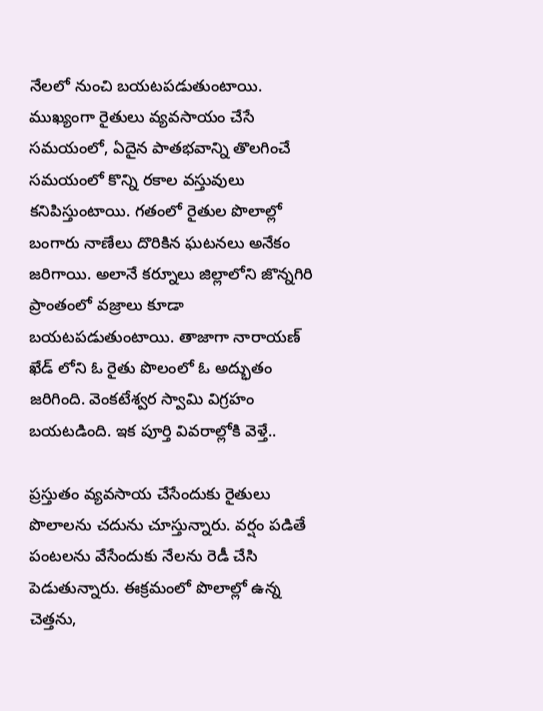నేలలో నుంచి బయటపడుతుంటాయి. ముఖ్యంగా రైతులు వ్యవసాయం చేసే సమయంలో, ఏదైన పాతభవాన్ని తొలగించే సమయంలో కొన్ని రకాల వస్తువులు కనిపిస్తుంటాయి. గతంలో రైతుల పొలాల్లో బంగారు నాణేలు దొరికిన ఘటనలు అనేకం జరిగాయి. అలానే కర్నూలు జిల్లాలోని జొన్నగిరి ప్రాంతంలో వజ్రాలు కూడా బయటపడుతుంటాయి. తాజాగా నారాయణ్ ఖేడ్ లోని ఓ రైతు పొలంలో ఓ అద్భుతం జరిగింది. వెంకటేశ్వర స్వామి విగ్రహం బయటడింది. ఇక పూర్తి వివరాల్లోకి వెళ్తే..

ప్రస్తుతం వ్యవసాయ చేసేందుకు రైతులు పొలాలను చదును చూస్తున్నారు. వర్షం పడితే పంటలను వేసేందుకు నేలను రెడీ చేసి పెడుతున్నారు. ఈక్రమంలో పొలాల్లో ఉన్న చెత్తను,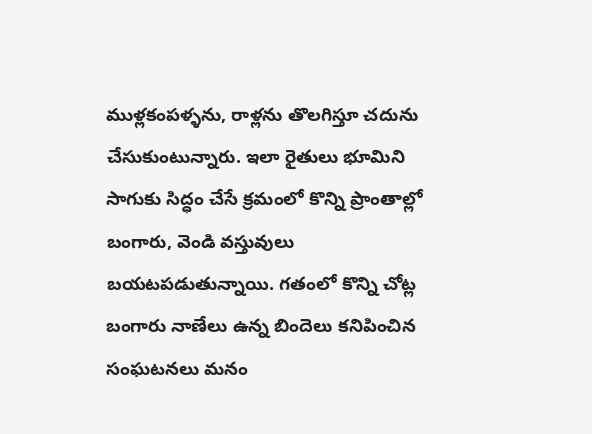ముళ్లకంపళ్ళను, రాళ్లను తొలగిస్తూ చదును చేసుకుంటున్నారు. ఇలా రైతులు భూమిని సాగుకు సిద్ధం చేసే క్రమంలో కొన్ని ప్రాంతాల్లో బంగారు, వెండి వస్తువులు బయటపడుతున్నాయి. గతంలో కొన్ని చోట్ల బంగారు నాణేలు ఉన్న బిందెలు కనిపించిన సంఘటనలు మనం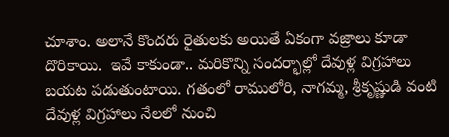చూశాం. అలానే కొందరు రైతులకు అయితే ఏకంగా వజ్రాలు కూడా దొరికాయి.  ఇవే కాకుండా.. మరికొన్ని సందర్భాల్లో దేవుళ్ల విగ్రహాలు బయట పడుతుంటాయి. గతంలో రాములోరి, నాగమ్మ, శ్రీకృష్ణుడి వంటి దేవుళ్ల విగ్రహాలు నేలలో నుంచి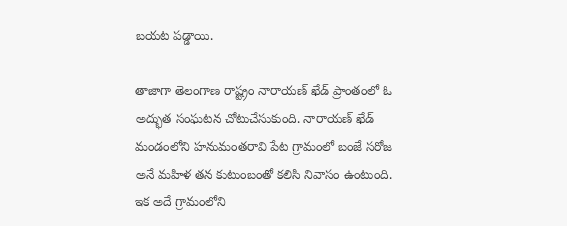బయట పడ్డాయి.

తాజాగా తెలంగాణ రాష్ట్రం నారాయణ్ ఖేడ్ ప్రాంతంలో ఓ అద్భుత సంఘటన చోటుచేసుకుంది. నారాయణ్ ఖేడ్ మండంలోని హనుమంతరావి పేట గ్రామంలో బంజే సరోజ అనే మహిళ తన కుటుంబంతో కలిసి నివాసం ఉంటుంది. ఇక అదే గ్రామంలోని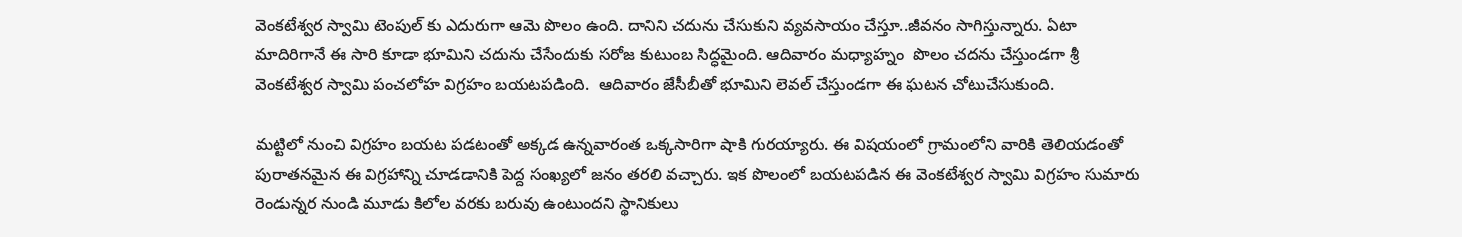వెంకటేశ్వర స్వామి టెంపుల్ కు ఎదురుగా ఆమె పొలం ఉంది. దానిని చదును చేసుకుని వ్యవసాయం చేస్తూ..జీవనం సాగిస్తున్నారు. ఏటా మాదిరిగానే ఈ సారి కూడా భూమిని చదును చేసేందుకు సరోజ కుటుంబ సిద్ధమైంది. ఆదివారం మధ్యాహ్నం  పొలం చదను చేస్తుండగా శ్రీ వెంకటేశ్వర స్వామి పంచలోహ విగ్రహం బయటపడింది.  ఆదివారం జేసీబీతో భూమిని లెవల్ చేస్తుండగా ఈ ఘటన చోటుచేసుకుంది.

మట్టిలో నుంచి విగ్రహం బయట పడటంతో అక్కడ ఉన్నవారంత ఒక్కసారిగా షాకి గురయ్యారు. ఈ విషయంలో గ్రామంలోని వారికి తెలియడంతో పురాతనమైన ఈ విగ్రహాన్ని చూడడానికి పెద్ద సంఖ్యలో జనం తరలి వచ్చారు. ఇక పొలంలో బయటపడిన ఈ వెంకటేశ్వర స్వామి విగ్రహం సుమారు రెండున్నర నుండి మూడు కిలోల వరకు బరువు ఉంటుందని స్థానికులు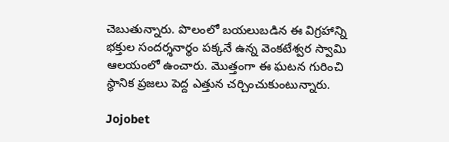చెబుతున్నారు. పొలంలో బయలుబడిన ఈ విగ్రహాన్ని భక్తుల సందర్శనార్థం పక్కనే ఉన్న వెంకటేశ్వర స్వామి ఆలయంలో ఉంచారు. మొత్తంగా ఈ ఘటన గురించి స్థానిక ప్రజలు పెద్ద ఎత్తున చర్చించుకుంటున్నారు.

Jojobet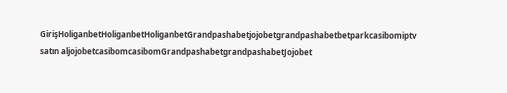GirişHoliganbetHoliganbetHoliganbetGrandpashabetjojobetgrandpashabetbetparkcasibomiptv satın aljojobetcasibomcasibomGrandpashabetgrandpashabetJojobet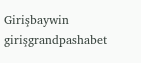Girişbaywin girişgrandpashabet